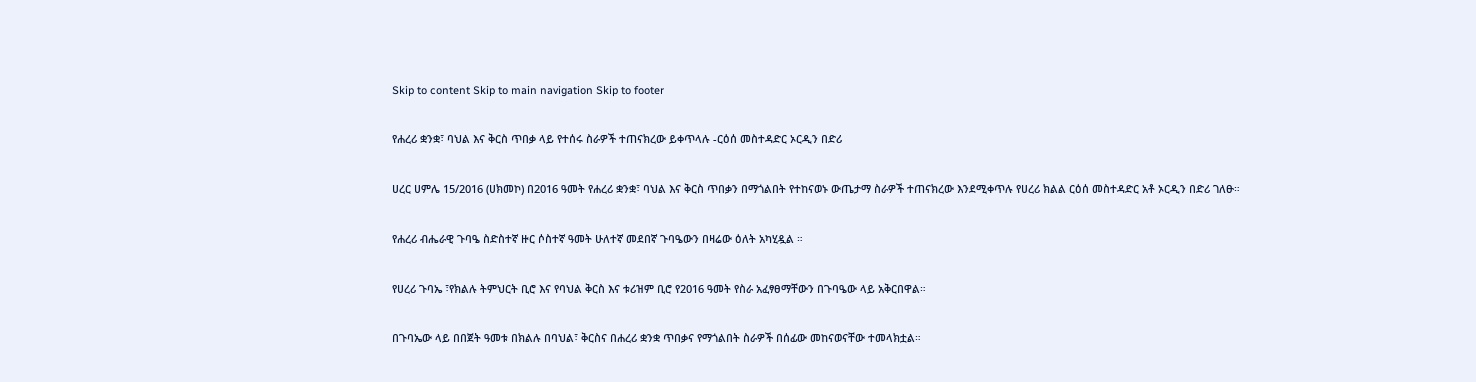Skip to content Skip to main navigation Skip to footer

የሐረሪ ቋንቋ፣ ባህል እና ቅርስ ጥበቃ ላይ የተሰሩ ስራዎች ተጠናክረው ይቀጥላሉ -ርዕሰ መስተዳድር ኦርዲን በድሪ

ሀረር ሀምሌ 15/2016 (ሀክመኮ) በ2016 ዓመት የሐረሪ ቋንቋ፣ ባህል እና ቅርስ ጥበቃን በማጎልበት የተከናወኑ ውጤታማ ስራዎች ተጠናክረው እንደሚቀጥሉ የሀረሪ ክልል ርዕሰ መስተዳድር አቶ ኦርዲን በድሪ ገለፁ።

የሐረሪ ብሔራዊ ጉባዔ ስድስተኛ ዙር ሶስተኛ ዓመት ሁለተኛ መደበኛ ጉባዔውን በዛሬው ዕለት አካሂዷል ።

የሀረሪ ጉባኤ ፣የክልሉ ትምህርት ቢሮ እና የባህል ቅርስ እና ቱሪዝም ቢሮ የ2016 ዓመት የስራ አፈፃፀማቸውን በጉባዔው ላይ አቅርበዋል።

በጉባኤው ላይ በበጀት ዓመቱ በክልሉ በባህል፣ ቅርስና በሐረሪ ቋንቋ ጥበቃና የማጎልበት ስራዎች በሰፊው መከናወናቸው ተመላክቷል።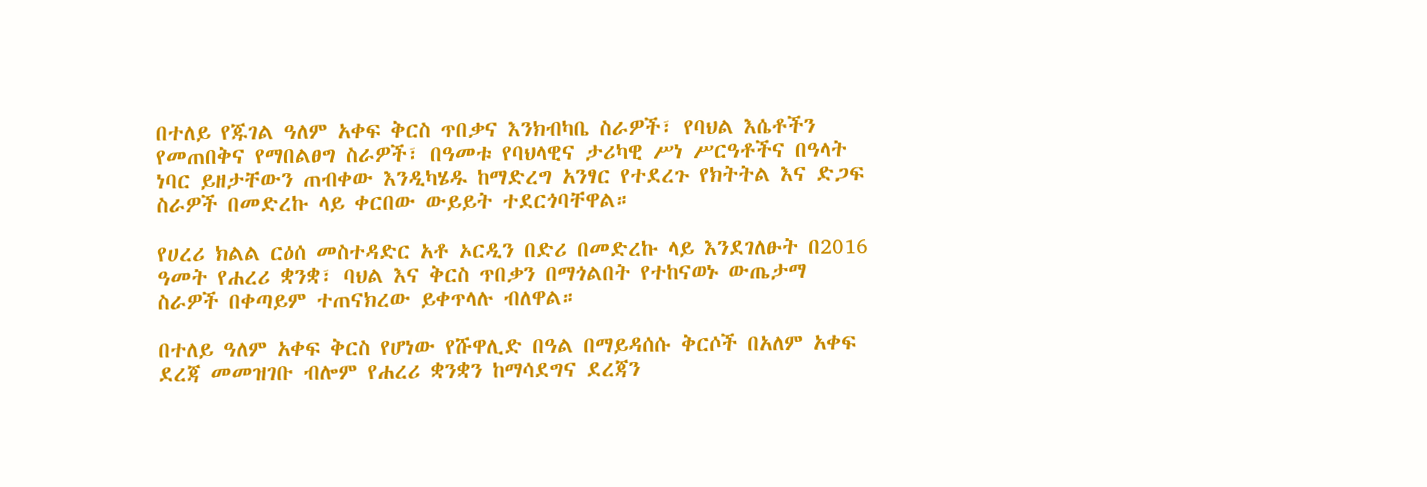በተለይ የጁገል ዓለም አቀፍ ቅርስ ጥበቃና እንክብካቤ ስራዎች፣ የባህል እሴቶችን የመጠበቅና የማበልፀግ ስራዎች፣ በዓመቱ የባህላዊና ታሪካዊ ሥነ ሥርዓቶችና በዓላት ነባር ይዘታቸውን ጠብቀው እንዲካሄዱ ከማድረግ አንፃር የተደረጉ የክትትል እና ድጋፍ ስራዎች በመድረኩ ላይ ቀርበው ውይይት ተደርጎባቸዋል።

የሀረሪ ክልል ርዕሰ መስተዳድር አቶ ኦርዲን በድሪ በመድረኩ ላይ እንደገለፁት በ2016 ዓመት የሐረሪ ቋንቋ፣ ባህል እና ቅርስ ጥበቃን በማጎልበት የተከናወኑ ውጤታማ ስራዎች በቀጣይም ተጠናክረው ይቀጥላሉ ብለዋል።

በተለይ ዓለም አቀፍ ቅርስ የሆነው የሹዋሊድ በዓል በማይዳሰሱ ቅርሶች በአለም አቀፍ ደረጃ መመዝገቡ ብሎም የሐረሪ ቋንቋን ከማሳደግና ደረጃን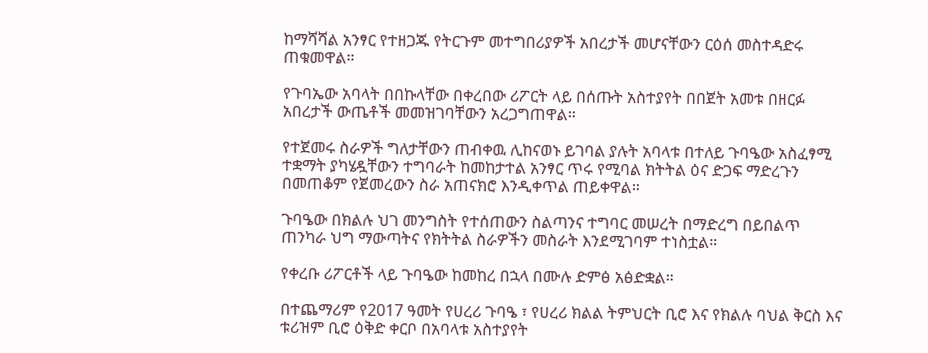ከማሻሻል አንፃር የተዘጋጁ የትርጉም መተግበሪያዎች አበረታች መሆናቸውን ርዕሰ መስተዳድሩ ጠቁመዋል።

የጉባኤው አባላት በበኩላቸው በቀረበው ሪፖርት ላይ በሰጡት አስተያየት በበጀት አመቱ በዘርፉ አበረታች ውጤቶች መመዝገባቸውን አረጋግጠዋል።

የተጀመሩ ስራዎች ግለታቸውን ጠብቀዉ ሊከናወኑ ይገባል ያሉት አባላቱ በተለይ ጉባዔው አስፈፃሚ ተቋማት ያካሄዷቸውን ተግባራት ከመከታተል አንፃር ጥሩ የሚባል ክትትል ዕና ድጋፍ ማድረጉን በመጠቆም የጀመረውን ስራ አጠናክሮ እንዲቀጥል ጠይቀዋል።

ጉባዔው በክልሉ ህገ መንግስት የተሰጠውን ስልጣንና ተግባር መሠረት በማድረግ በይበልጥ ጠንካራ ህግ ማውጣትና የክትትል ስራዎችን መስራት እንደሚገባም ተነስቷል።

የቀረቡ ሪፖርቶች ላይ ጉባዔው ከመከረ በኋላ በሙሉ ድምፅ አፅድቋል።

በተጨማሪም የ2017 ዓመት የሀረሪ ጉባዔ ፣ የሀረሪ ክልል ትምህርት ቢሮ እና የክልሉ ባህል ቅርስ እና ቱሪዝም ቢሮ ዕቅድ ቀርቦ በአባላቱ አስተያየት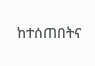ከተሰጠበትና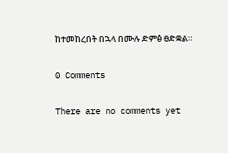ከተመከረበት በኋላ በሙሉ ድምፅ ፀድቋል።

0 Comments

There are no comments yet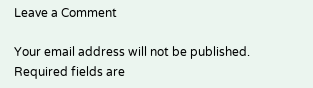Leave a Comment

Your email address will not be published. Required fields are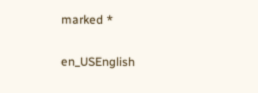marked *

en_USEnglish